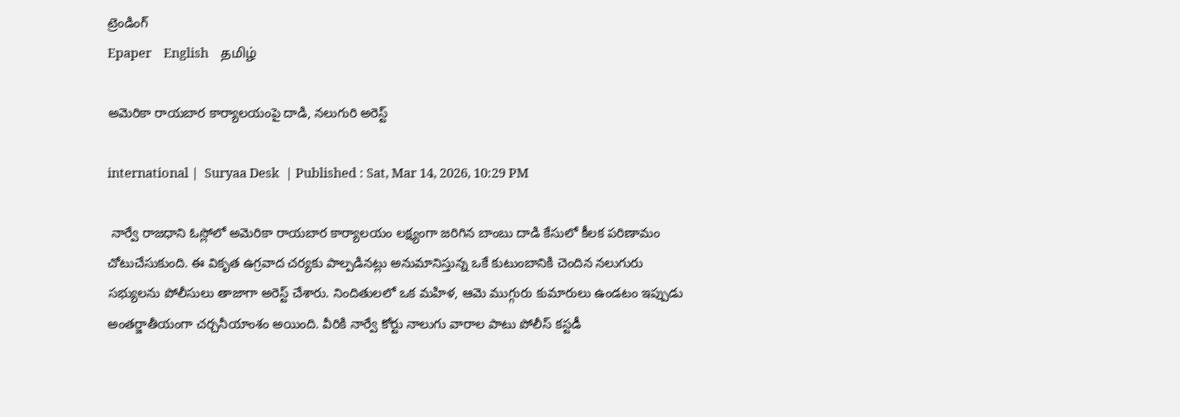ట్రెండింగ్
Epaper    English    தமிழ்

అమెరికా రాయబార కార్యాలయంపై దాడి, నలుగురి అరెస్ట్

international |  Suryaa Desk  | Published : Sat, Mar 14, 2026, 10:29 PM

 నార్వే రాజధాని ఓస్లోలో అమెరికా రాయబార కార్యాలయం లక్ష్యంగా జరిగిన బాంబు దాడి కేసులో కీలక పరిణామం చోటుచేసుకుంది. ఈ వికృత ఉగ్రవాద చర్యకు పాల్పడినట్లు అనుమానిస్తున్న ఒకే కుటుంబానికి చెందిన నలుగురు సభ్యులను పోలీసులు తాజాగా అరెస్ట్ చేశారు. నిందితులలో ఒక మహిళ, ఆమె ముగ్గురు కుమారులు ఉండటం ఇప్పుడు అంతర్జాతీయంగా చర్చనీయాంశం అయింది. వీరికి నార్వే కోర్టు నాలుగు వారాల పాటు పోలీస్ కస్టడీ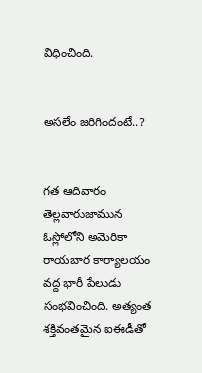విధించింది.


అసలేం జరిగిందంటే..?


గత ఆదివారం తెల్లవారుజామున ఓస్లోలోని అమెరికా రాయబార కార్యాలయం వద్ద భారీ పేలుడు సంభవించింది. అత్యంత శక్తివంతమైన ఐఈడీతో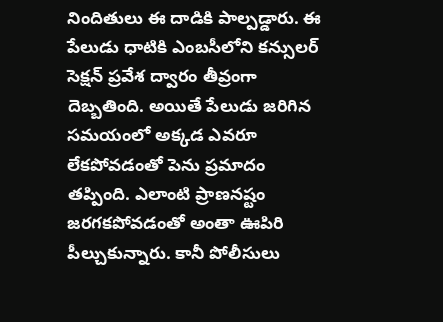నిందితులు ఈ దాడికి పాల్పడ్డారు. ఈ పేలుడు ధాటికి ఎంబసీలోని కన్సులర్ సెక్షన్ ప్రవేశ ద్వారం తీవ్రంగా దెబ్బతింది. అయితే పేలుడు జరిగిన సమయంలో అక్కడ ఎవరూ లేకపోవడంతో పెను ప్రమాదం తప్పింది. ఎలాంటి ప్రాణనష్టం జరగకపోవడంతో అంతా ఊపిరి పీల్చుకున్నారు. కానీ పోలీసులు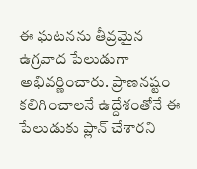ఈ ఘటనను తీవ్రమైన ఉగ్రవాద పేలుడుగా అభివర్ణించారు. ప్రాణనష్టం కలిగించాలనే ఉద్దేశంతోనే ఈ పేలుడుకు ప్లాన్ చేశారని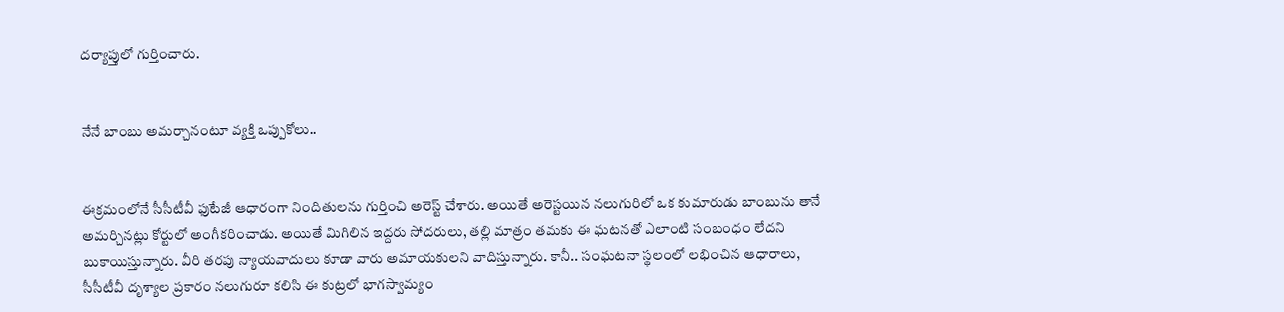దర్యాప్తులో గుర్తించారు.


నేనే బాంబు అమర్చానంటూ వ్యక్తి ఒప్పుకోలు..


ఈక్రమంలోనే సీసీటీవీ ఫుటేజీ ఆధారంగా నిందితులను గుర్తించి అరెస్ట్ చేశారు. అయితే అరెస్టయిన నలుగురిలో ఒక కుమారుడు బాంబును తానే అమర్చినట్లు కోర్టులో అంగీకరించాడు. అయితే మిగిలిన ఇద్దరు సోదరులు, తల్లి మాత్రం తమకు ఈ ఘటనతో ఎలాంటి సంబంధం లేదని బుకాయిస్తున్నారు. వీరి తరపు న్యాయవాదులు కూడా వారు అమాయకులని వాదిస్తున్నారు. కానీ.. సంఘటనా స్థలంలో లభించిన ఆధారాలు, సీసీటీవీ దృశ్యాల ప్రకారం నలుగురూ కలిసి ఈ కుట్రలో భాగస్వామ్యం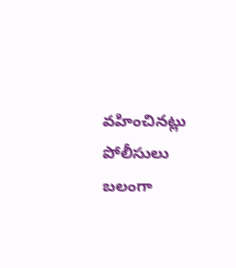వహించినట్లు పోలీసులు బలంగా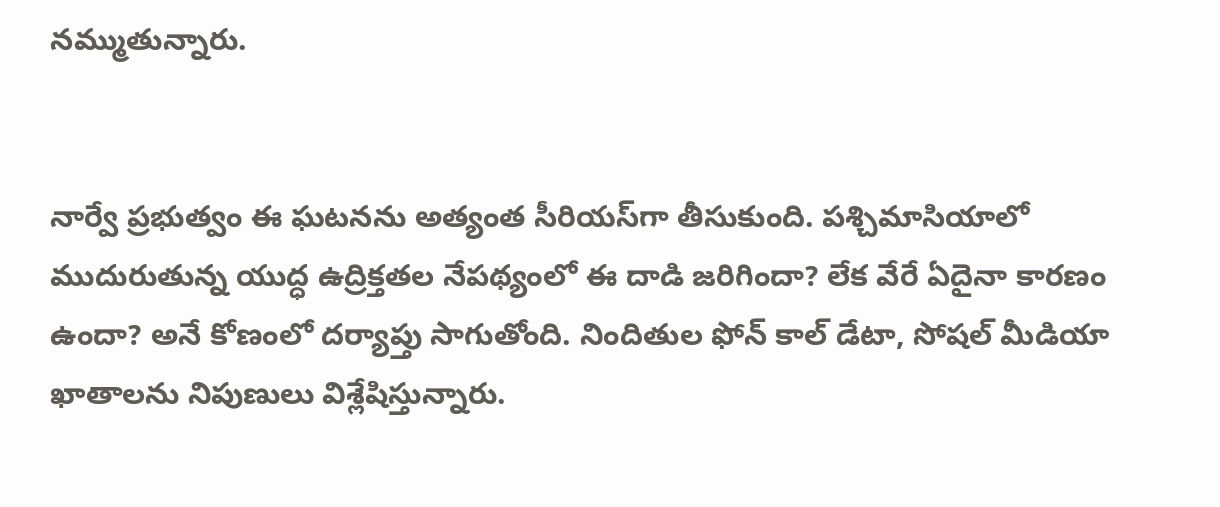నమ్ముతున్నారు.


నార్వే ప్రభుత్వం ఈ ఘటనను అత్యంత సీరియస్‌గా తీసుకుంది. పశ్చిమాసియాలో ముదురుతున్న యుద్ధ ఉద్రిక్తతల నేపథ్యంలో ఈ దాడి జరిగిందా? లేక వేరే ఏదైనా కారణం ఉందా? అనే కోణంలో దర్యాప్తు సాగుతోంది. నిందితుల ఫోన్ కాల్ డేటా, సోషల్ మీడియా ఖాతాలను నిపుణులు విశ్లేషిస్తున్నారు.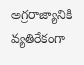అగ్రరాజ్యానికి వ్యతిరేకంగా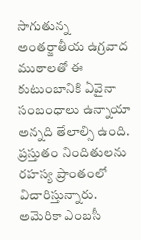సాగుతున్న అంతర్జాతీయ ఉగ్రవాద ముఠాలతో ఈ కుటుంబానికి ఏవైనా సంబంధాలు ఉన్నాయా అన్నది తేలాల్సి ఉంది. ప్రస్తుతం నిందితులను రహస్య ప్రాంతంలో విచారిస్తున్నారు. అమెరికా ఎంబసీ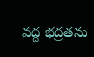వద్ద భద్రతను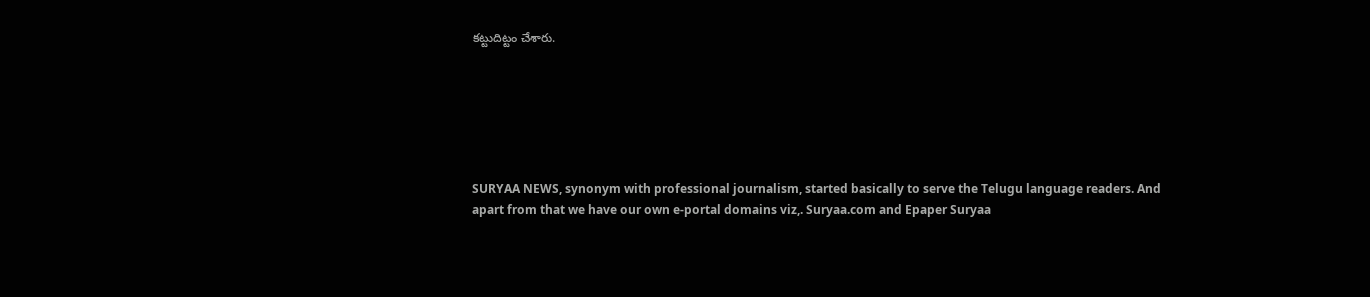కట్టుదిట్టం చేశారు.






SURYAA NEWS, synonym with professional journalism, started basically to serve the Telugu language readers. And apart from that we have our own e-portal domains viz,. Suryaa.com and Epaper Suryaa